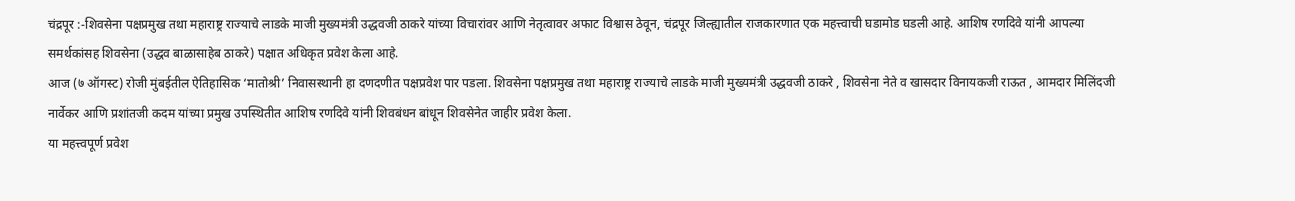चंद्रपूर :-शिवसेना पक्षप्रमुख तथा महाराष्ट्र राज्याचे लाडके माजी मुख्यमंत्री उद्धवजी ठाकरे यांच्या विचारांवर आणि नेतृत्वावर अफाट विश्वास ठेवून, चंद्रपूर जिल्ह्यातील राजकारणात एक महत्त्वाची घडामोड घडली आहे. आशिष रणदिवे यांनी आपल्या समर्थकांसह शिवसेना (उद्धव बाळासाहेब ठाकरे) पक्षात अधिकृत प्रवेश केला आहे.
आज (७ ऑगस्ट) रोजी मुंबईतील ऐतिहासिक ‘मातोश्री’ निवासस्थानी हा दणदणीत पक्षप्रवेश पार पडला. शिवसेना पक्षप्रमुख तथा महाराष्ट्र राज्याचे लाडके माजी मुख्यमंत्री उद्धवजी ठाकरे , शिवसेना नेते व खासदार विनायकजी राऊत , आमदार मिलिंदजी नार्वेकर आणि प्रशांतजी कदम यांच्या प्रमुख उपस्थितीत आशिष रणदिवे यांनी शिवबंधन बांधून शिवसेनेत जाहीर प्रवेश केला.
या महत्त्वपूर्ण प्रवेश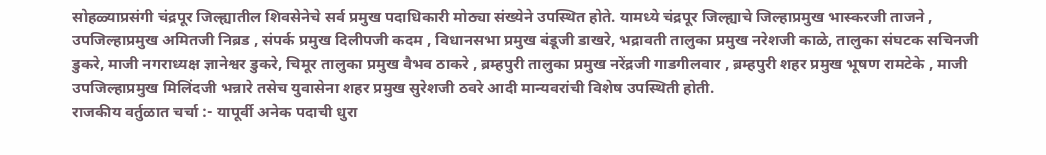सोहळ्याप्रसंगी चंद्रपूर जिल्ह्यातील शिवसेनेचे सर्व प्रमुख पदाधिकारी मोठ्या संख्येने उपस्थित होते. यामध्ये चंद्रपूर जिल्ह्याचे जिल्हाप्रमुख भास्करजी ताजने , उपजिल्हाप्रमुख अमितजी निब्रड , संपर्क प्रमुख दिलीपजी कदम , विधानसभा प्रमुख बंडूजी डाखरे, भद्रावती तालुका प्रमुख नरेशजी काळे, तालुका संघटक सचिनजी डुकरे, माजी नगराध्यक्ष ज्ञानेश्वर डुकरे, चिमूर तालुका प्रमुख वैभव ठाकरे , ब्रम्हपुरी तालुका प्रमुख नरेंद्रजी गाडगीलवार , ब्रम्हपुरी शहर प्रमुख भूषण रामटेके , माजी उपजिल्हाप्रमुख मिलिंदजी भन्नारे तसेच युवासेना शहर प्रमुख सुरेशजी ठवरे आदी मान्यवरांची विशेष उपस्थिती होती.
राजकीय वर्तुळात चर्चा :- यापूर्वी अनेक पदाची धुरा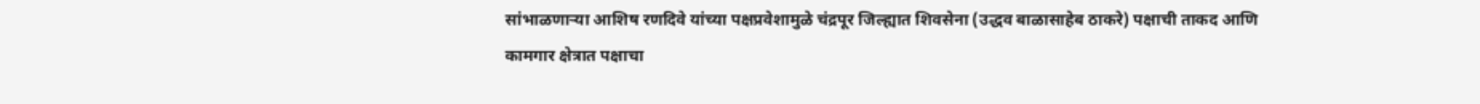सांभाळणाऱ्या आशिष रणदिवे यांच्या पक्षप्रवेशामुळे चंद्रपूर जिल्ह्यात शिवसेना (उद्धव बाळासाहेब ठाकरे) पक्षाची ताकद आणि कामगार क्षेत्रात पक्षाचा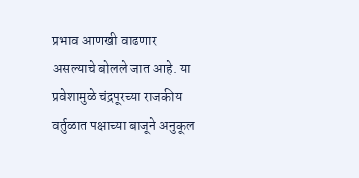प्रभाव आणखी वाढणार असल्याचे बोलले जात आहे. या प्रवेशामुळे चंद्रपूरच्या राजकीय वर्तुळात पक्षाच्या बाजूने अनुकूल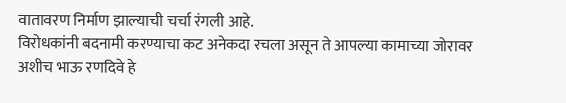वातावरण निर्माण झाल्याची चर्चा रंगली आहे.
विरोधकांनी बदनामी करण्याचा कट अनेकदा रचला असून ते आपल्या कामाच्या जोरावर अशीच भाऊ रणदिवे हे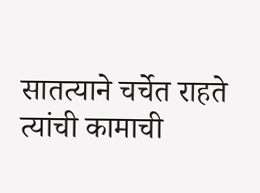सातत्याने चर्चेत राहते त्यांची कामाची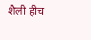शैली हीच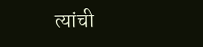त्यांची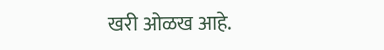खरी ओळख आहे.